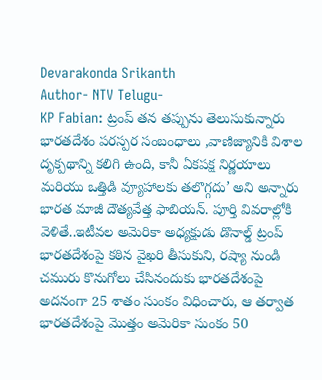Devarakonda Srikanth
Author- NTV Telugu-
KP Fabian: ట్రంప్ తన తప్పును తెలుసుకున్నారు
భారతదేశం పరస్పర సంబంధాలు ,వాణిజ్యానికి విశాల దృక్పథాన్ని కలిగి ఉంది, కానీ ఏకపక్ష నిర్ణయాలు మరియు ఒత్తిడి వ్యూహాలకు తలొగ్గదు’ అని అన్నారు భారత మాజీ దౌత్యవేత్త ఫాబియన్. పూర్తి వివరాల్లోకి వెళితే..ఇటీవల అమెరికా అధ్యక్షుడు డొనాల్డ్ ట్రంప్ భారతదేశంపై కఠిన వైఖరి తీసుకుని, రష్యా నుండి చమురు కొనుగోలు చేసినందుకు భారతదేశంపై అదనంగా 25 శాతం సుంకం విధించారు, ఆ తర్వాత భారతదేశంపై మొత్తం అమెరికా సుంకం 50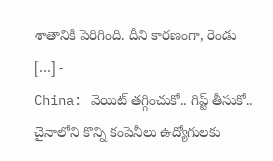శాతానికి పెరిగింది. దీని కారణంగా, రెండు […] -
China: వెయిట్ తగ్గించుకో.. గిప్ట్ తీసుకో..
చైనాలోని కొన్ని కంపెనీలు ఉద్యోగులకు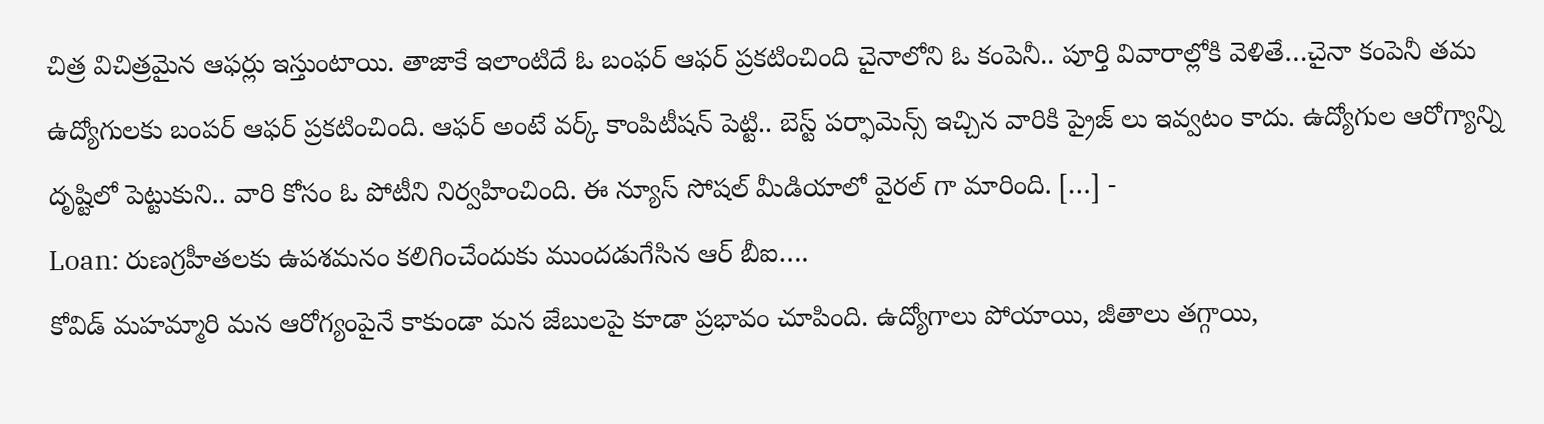చిత్ర విచిత్రమైన ఆఫర్లు ఇస్తుంటాయి. తాజాకే ఇలాంటిదే ఓ బంఫర్ ఆఫర్ ప్రకటించింది చైనాలోని ఓ కంపెనీ.. పూర్తి వివారాల్లోకి వెళితే…చైనా కంపెనీ తమ ఉద్యోగులకు బంపర్ ఆఫర్ ప్రకటించింది. ఆఫర్ అంటే వర్క్ కాంపిటీషన్ పెట్టి.. బెస్ట్ పర్ఫామెన్స్ ఇచ్చిన వారికి ప్రైజ్ లు ఇవ్వటం కాదు. ఉద్యోగుల ఆరోగ్యాన్ని దృష్టిలో పెట్టుకుని.. వారి కోసం ఓ పోటీని నిర్వహించింది. ఈ న్యూస్ సోషల్ మీడియాలో వైరల్ గా మారింది. […] -
Loan: రుణగ్రహీతలకు ఉపశమనం కలిగించేందుకు ముందడుగేసిన ఆర్ బీఐ….
కోవిడ్ మహమ్మారి మన ఆరోగ్యంపైనే కాకుండా మన జేబులపై కూడా ప్రభావం చూపింది. ఉద్యోగాలు పోయాయి, జీతాలు తగ్గాయి,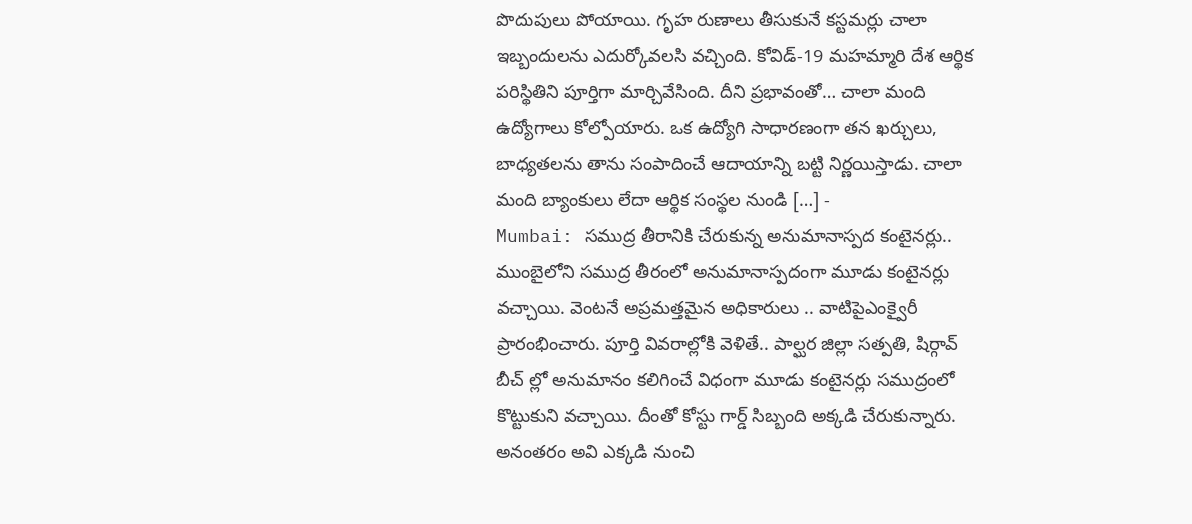పొదుపులు పోయాయి. గృహ రుణాలు తీసుకునే కస్టమర్లు చాలా ఇబ్బందులను ఎదుర్కోవలసి వచ్చింది. కోవిడ్-19 మహమ్మారి దేశ ఆర్థిక పరిస్థితిని పూర్తిగా మార్చివేసింది. దీని ప్రభావంతో… చాలా మంది ఉద్యోగాలు కోల్పోయారు. ఒక ఉద్యోగి సాధారణంగా తన ఖర్చులు, బాధ్యతలను తాను సంపాదించే ఆదాయాన్ని బట్టి నిర్ణయిస్తాడు. చాలా మంది బ్యాంకులు లేదా ఆర్థిక సంస్థల నుండి […] -
Mumbai: సముద్ర తీరానికి చేరుకున్న అనుమానాస్పద కంటైనర్లు..
ముంబైలోని సముద్ర తీరంలో అనుమానాస్పదంగా మూడు కంటైనర్లు వచ్చాయి. వెంటనే అప్రమత్తమైన అధికారులు .. వాటిపైఎంక్వైరీ ప్రారంభించారు. పూర్తి వివరాల్లోకి వెళితే.. పాల్ఘర జిల్లా సత్పతి, షిర్గావ్ బీచ్ ల్లో అనుమానం కలిగించే విధంగా మూడు కంటైనర్లు సముద్రంలో కొట్టుకుని వచ్చాయి. దీంతో కోస్టు గార్డ్ సిబ్బంది అక్కడి చేరుకున్నారు. అనంతరం అవి ఎక్కడి నుంచి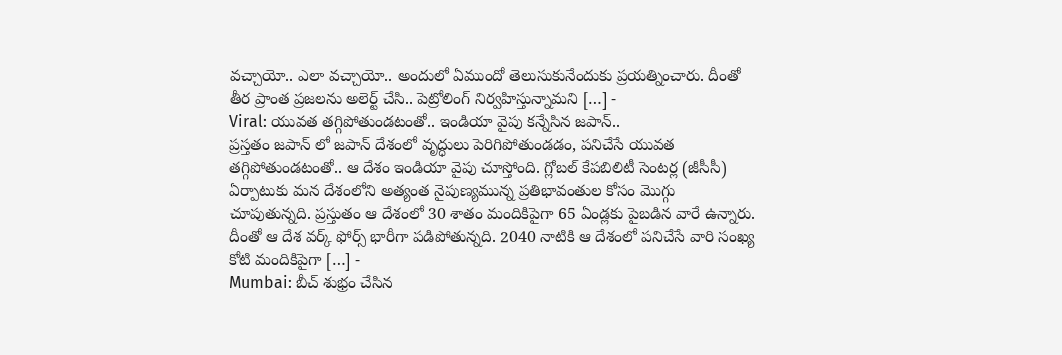వచ్చాయో.. ఎలా వచ్చాయో.. అందులో ఏముందో తెలుసుకునేందుకు ప్రయత్నించారు. దీంతో తీర ప్రాంత ప్రజలను అలెర్ట్ చేసి.. పెట్రోలింగ్ నిర్వహిస్తున్నామని […] -
Viral: యువత తగ్గిపోతుండటంతో.. ఇండియా వైపు కన్నేసిన జపాన్..
ప్రస్తతం జపాన్ లో జపాన్ దేశంలో వృద్ధులు పెరిగిపోతుండడం, పనిచేసే యువత తగ్గిపోతుండటంతో.. ఆ దేశం ఇండియా వైపు చూస్తోంది. గ్లోబల్ కేపబిలిటీ సెంటర్ల (జీసీసీ) ఏర్పాటుకు మన దేశంలోని అత్యంత నైపుణ్యమున్న ప్రతిభావంతుల కోసం మొగ్గు చూపుతున్నది. ప్రస్తుతం ఆ దేశంలో 30 శాతం మందికిపైగా 65 ఏండ్లకు పైబడిన వారే ఉన్నారు. దీంతో ఆ దేశ వర్క్ ఫోర్స్ భారీగా పడిపోతున్నది. 2040 నాటికి ఆ దేశంలో పనిచేసే వారి సంఖ్య కోటి మందికిపైగా […] -
Mumbai: బీచ్ శుభ్రం చేసిన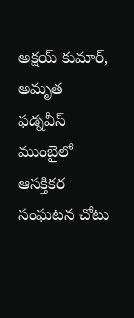అక్షయ్ కుమార్, అమృత ఫడ్నవీస్
ముంబైలో ఆసక్తికర సంఘటన చోటు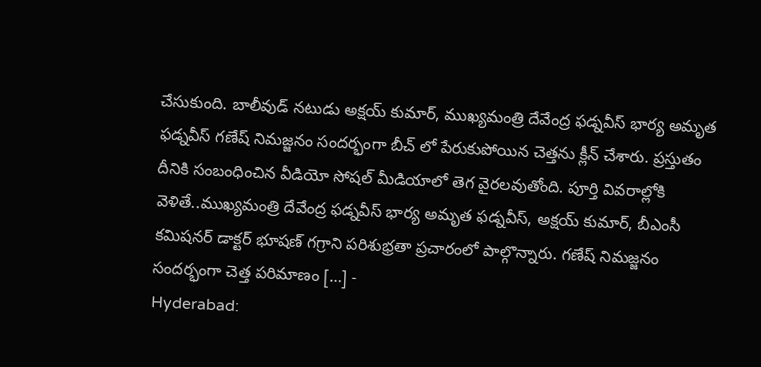చేసుకుంది. బాలీవుడ్ నటుడు అక్షయ్ కుమార్, ముఖ్యమంత్రి దేవేంద్ర ఫడ్నవీస్ భార్య అమృత ఫడ్నవీస్ గణేష్ నిమజ్జనం సందర్భంగా బీచ్ లో పేరుకుపోయిన చెత్తను క్లీన్ చేశారు. ప్రస్తుతం దీనికి సంబంధించిన వీడియో సోషల్ మీడియాలో తెగ వైరలవుతోంది. పూర్తి వివరాల్లోకి వెళితే..ముఖ్యమంత్రి దేవేంద్ర ఫడ్నవీస్ భార్య అమృత ఫడ్నవీస్, అక్షయ్ కుమార్, బీఎంసీ కమిషనర్ డాక్టర్ భూషణ్ గగ్రాని పరిశుభ్రతా ప్రచారంలో పాల్గొన్నారు. గణేష్ నిమజ్జనం సందర్భంగా చెత్త పరిమాణం […] -
Hyderabad: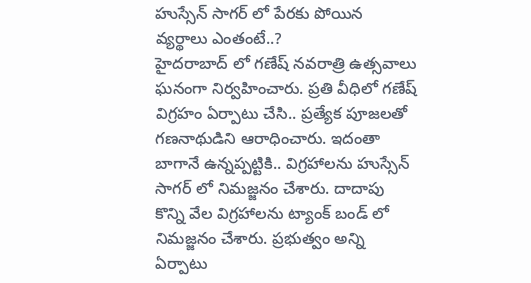హుస్సేన్ సాగర్ లో పేరకు పోయిన వ్యర్థాలు ఎంతంటే..?
హైదరాబాద్ లో గణేష్ నవరాత్రి ఉత్సవాలు ఘనంగా నిర్వహించారు. ప్రతి వీధిలో గణేష్ విగ్రహం ఏర్పాటు చేసి.. ప్రత్యేక పూజలతో గణనాథుడిని ఆరాధించారు. ఇదంతా బాగానే ఉన్నప్పట్టికి.. విగ్రహాలను హుస్సేన్ సాగర్ లో నిమజ్జనం చేశారు. దాదాపు కొన్ని వేల విగ్రహాలను ట్యాంక్ బండ్ లో నిమజ్జనం చేశారు. ప్రభుత్వం అన్ని ఏర్పాటు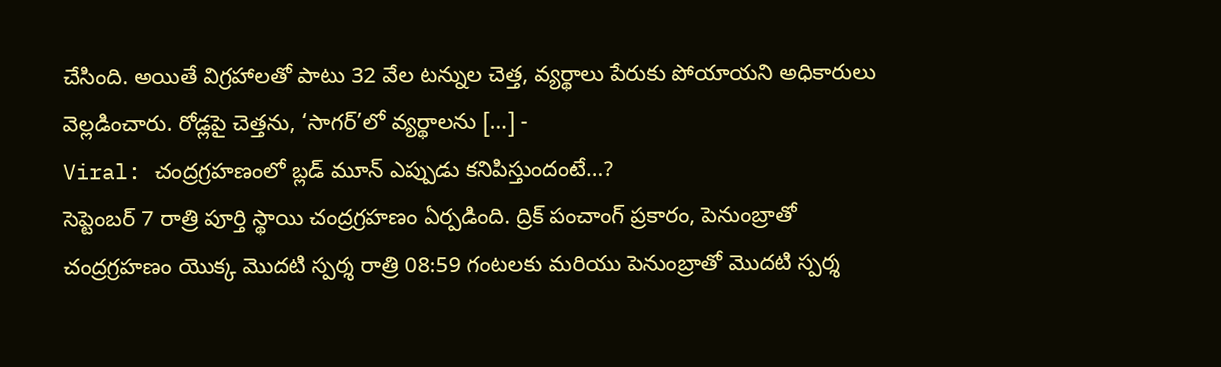చేసింది. అయితే విగ్రహాలతో పాటు 32 వేల టన్నుల చెత్త, వ్యర్థాలు పేరుకు పోయాయని అధికారులు వెల్లడించారు. రోడ్లపై చెత్తను, ‘సాగర్’లో వ్యర్థాలను […] -
Viral: చంద్రగ్రహణంలో బ్లడ్ మూన్ ఎప్పుడు కనిపిస్తుందంటే…?
సెప్టెంబర్ 7 రాత్రి పూర్తి స్థాయి చంద్రగ్రహణం ఏర్పడింది. ద్రిక్ పంచాంగ్ ప్రకారం, పెనుంబ్రాతో చంద్రగ్రహణం యొక్క మొదటి స్పర్శ రాత్రి 08:59 గంటలకు మరియు పెనుంబ్రాతో మొదటి స్పర్శ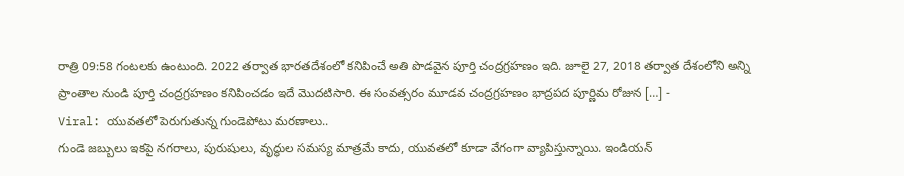రాత్రి 09:58 గంటలకు ఉంటుంది. 2022 తర్వాత భారతదేశంలో కనిపించే అతి పొడవైన పూర్తి చంద్రగ్రహణం ఇది. జూలై 27, 2018 తర్వాత దేశంలోని అన్ని ప్రాంతాల నుండి పూర్తి చంద్రగ్రహణం కనిపించడం ఇదే మొదటిసారి. ఈ సంవత్సరం మూడవ చంద్రగ్రహణం భాద్రపద పూర్ణిమ రోజున […] -
Viral: యువతలో పెరుగుతున్న గుండెపోటు మరణాలు..
గుండె జబ్బులు ఇకపై నగరాలు, పురుషులు, వృద్ధుల సమస్య మాత్రమే కాదు, యువతలో కూడా వేగంగా వ్యాపిస్తున్నాయి. ఇండియన్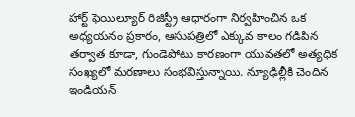హార్ట్ ఫెయిల్యూర్ రిజిస్ట్రీ ఆధారంగా నిర్వహించిన ఒక అధ్యయనం ప్రకారం, ఆసుపత్రిలో ఎక్కువ కాలం గడిపిన తర్వాత కూడా, గుండెపోటు కారణంగా యువతలో అత్యధిక సంఖ్యలో మరణాలు సంభవిస్తున్నాయి. న్యూఢిల్లీకి చెందిన ఇండియన్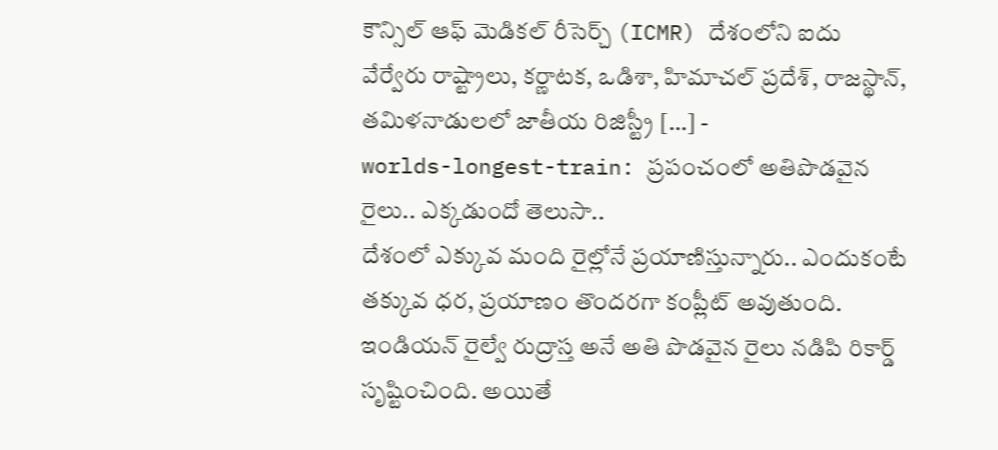కౌన్సిల్ ఆఫ్ మెడికల్ రీసెర్చ్ (ICMR) దేశంలోని ఐదు వేర్వేరు రాష్ట్రాలు, కర్ణాటక, ఒడిశా, హిమాచల్ ప్రదేశ్, రాజస్థాన్, తమిళనాడులలో జాతీయ రిజిస్ట్రీ […] -
worlds-longest-train: ప్రపంచంలో అతిపొడవైన రైలు.. ఎక్కడుందో తెలుసా..
దేశంలో ఎక్కువ మంది రైల్లోనే ప్రయాణిస్తున్నారు.. ఎందుకంటే తక్కువ ధర, ప్రయాణం తొందరగా కంప్లీట్ అవుతుంది. ఇండియన్ రైల్వే రుద్రాస్త అనే అతి పొడవైన రైలు నడిపి రికార్డ్ సృష్టించింది. అయితే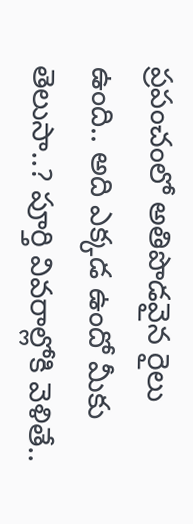ప్రపంచంలో అతిపొడవైన రైలు ఉంది.. అది ఎక్కడ ఉందో మీకు తెలుసా..? పూర్తి వివరాల్లోకి వెళితే..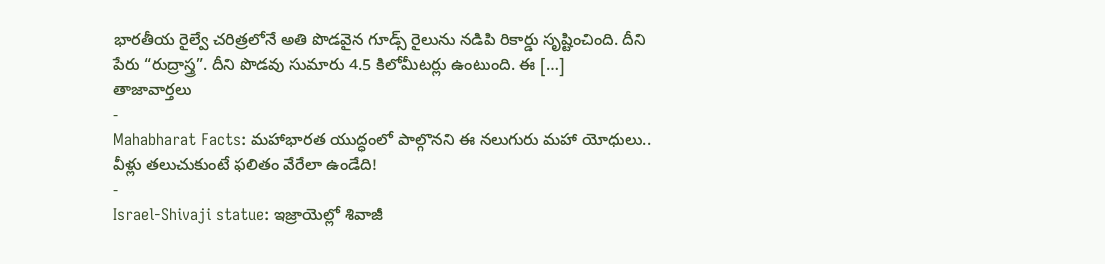భారతీయ రైల్వే చరిత్రలోనే అతి పొడవైన గూడ్స్ రైలును నడిపి రికార్డు సృష్టించింది. దీని పేరు “రుద్రాస్త్ర”. దీని పొడవు సుమారు 4.5 కిలోమీటర్లు ఉంటుంది. ఈ […]
తాజావార్తలు
-
Mahabharat Facts: మహాభారత యుద్ధంలో పాల్గొనని ఈ నలుగురు మహా యోధులు.. వీళ్లు తలుచుకుంటే ఫలితం వేరేలా ఉండేది!
-
Israel-Shivaji statue: ఇజ్రాయెల్లో శివాజీ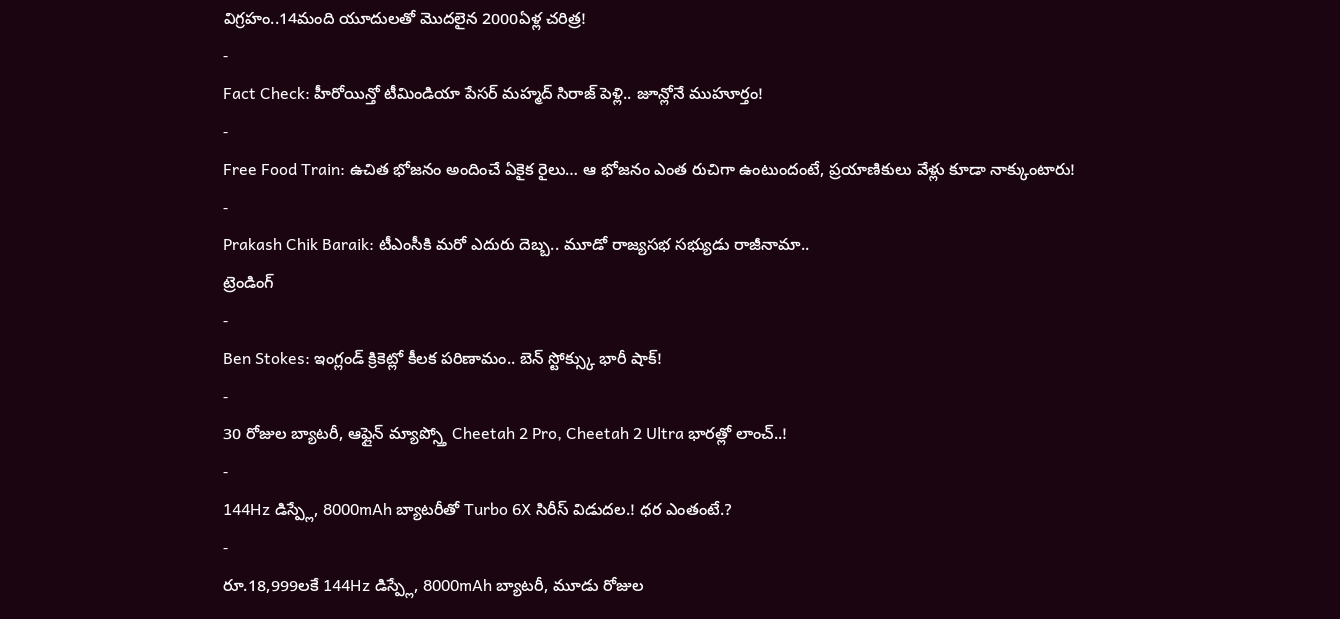విగ్రహం..14మంది యూదులతో మొదలైన 2000ఏళ్ల చరిత్ర!
-
Fact Check: హీరోయిన్తో టీమిండియా పేసర్ మహ్మద్ సిరాజ్ పెళ్లి.. జూన్లోనే ముహూర్తం!
-
Free Food Train: ఉచిత భోజనం అందించే ఏకైక రైలు… ఆ భోజనం ఎంత రుచిగా ఉంటుందంటే, ప్రయాణికులు వేళ్లు కూడా నాక్కుంటారు!
-
Prakash Chik Baraik: టీఎంసీకి మరో ఎదురు దెబ్బ.. మూడో రాజ్యసభ సభ్యుడు రాజీనామా..
ట్రెండింగ్
-
Ben Stokes: ఇంగ్లండ్ క్రికెట్లో కీలక పరిణామం.. బెన్ స్టోక్స్కు భారీ షాక్!
-
30 రోజుల బ్యాటరీ, ఆఫ్లైన్ మ్యాప్స్తో Cheetah 2 Pro, Cheetah 2 Ultra భారత్లో లాంచ్..!
-
144Hz డిస్ప్లే, 8000mAh బ్యాటరీతో Turbo 6X సిరీస్ విడుదల.! ధర ఎంతంటే.?
-
రూ.18,999లకే 144Hz డిస్ప్లే, 8000mAh బ్యాటరీ, మూడు రోజుల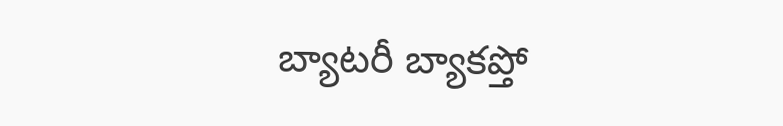బ్యాటరీ బ్యాకప్తో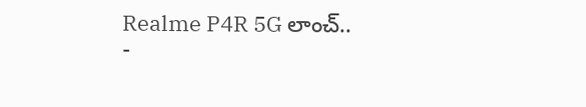Realme P4R 5G లాంచ్..
-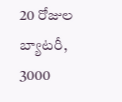20 రోజుల బ్యాటరీ, 3000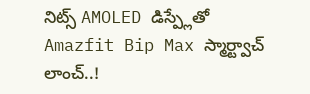నిట్స్ AMOLED డిస్ప్లేతో Amazfit Bip Max స్మార్ట్వాచ్ లాంచ్..!